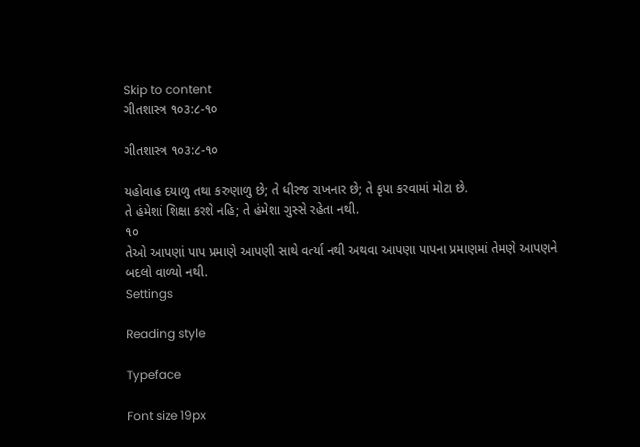Skip to content
ગીતશાસ્ત્ર ૧૦૩:૮-૧૦

ગીતશાસ્ત્ર ૧૦૩:૮-૧૦

યહોવાહ દયાળુ તથા કરુણાળુ છે; તે ધીરજ રાખનાર છે; તે કૃપા કરવામાં મોટા છે.
તે હંમેશાં શિક્ષા કરશે નહિ; તે હંમેશા ગુસ્સે રહેતા નથી.
૧૦
તેઓ આપણાં પાપ પ્રમાણે આપણી સાથે વર્ત્યા નથી અથવા આપણા પાપના પ્રમાણમાં તેમણે આપણને બદલો વાળ્યો નથી.
Settings

Reading style

Typeface

Font size 19px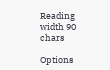Reading width 90 chars

Options